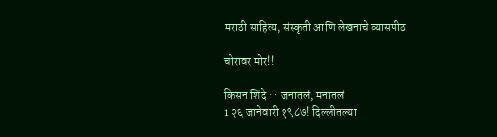मराठी साहित्य, संस्कृती आणि लेखनाचे व्यासपीठ

चोरावर मोर!!

किसन शिंदे · · जनातलं, मनातलं
1 २६ जानेवारी १९८७! दिल्लीतल्या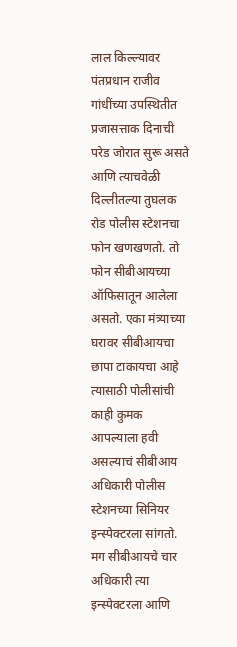लाल किल्ल्यावर पंतप्रधान राजीव गांधींच्या उपस्थितीत प्रजासत्ताक दिनाची परेड जोरात सुरू असते आणि त्याचवेळी दिल्लीतल्या तुघलक रोड पोलीस स्टेशनचा फोन खणखणतो. तो फोन सीबीआयच्या ऑफिसातून आलेला असतो. एका मंत्र्याच्या घरावर सीबीआयचा छापा टाकायचा आहे त्यासाठी पोलीसांची काही कुमक आपल्याला हवी असल्याचं सीबीआय अधिकारी पोलीस स्टेशनच्या सिनियर इन्स्पेक्टरला सांगतो. मग सीबीआयचे चार अधिकारी त्या इन्स्पेक्टरला आणि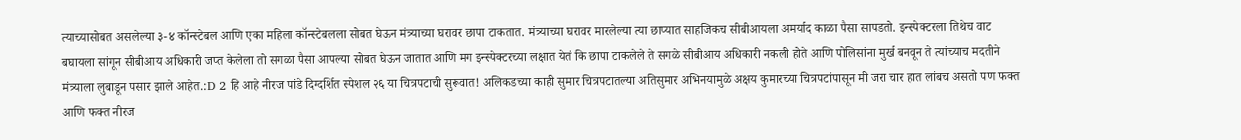त्याच्यासोबत असलेल्या ३-४ कॉन्स्टेबल आणि एका महिला कॉन्स्टेबलला सोबत घेऊन मंत्र्याच्या घरावर छापा टाकतात. मंत्र्याच्या घरावर मारलेल्या त्या छाप्यात साहजिकच सीबीआयला अमर्याद काळा पैसा सापडतो. इन्स्पेक्टरला तिथेच वाट बघायला सांगून सीबीआय अधिकारी जप्त केलेला तो सगळा पैसा आपल्या सोबत घेऊन जातात आणि मग इन्स्पेक्टरच्या लक्षात येतं कि छापा टाकलेले ते सगळे सीबीआय अधिकारी नकली होते आणि पोलिसांना मुर्ख बनवून ते त्यांच्याच मदतीने मंत्र्याला लुबाडून पसार झाले आहेत.:D 2 हि आहे नीरज पांडे दिग्दर्शित स्पेशल २६ या चित्रपटाची सुरूवात! अलिकडच्या काही सुमार चित्रपटातल्या अतिसुमार अभिनयामुळे अक्षय कुमारच्या चित्रपटांपासून मी जरा चार हात लांबच असतो पण फक्त आणि फक्त नीरज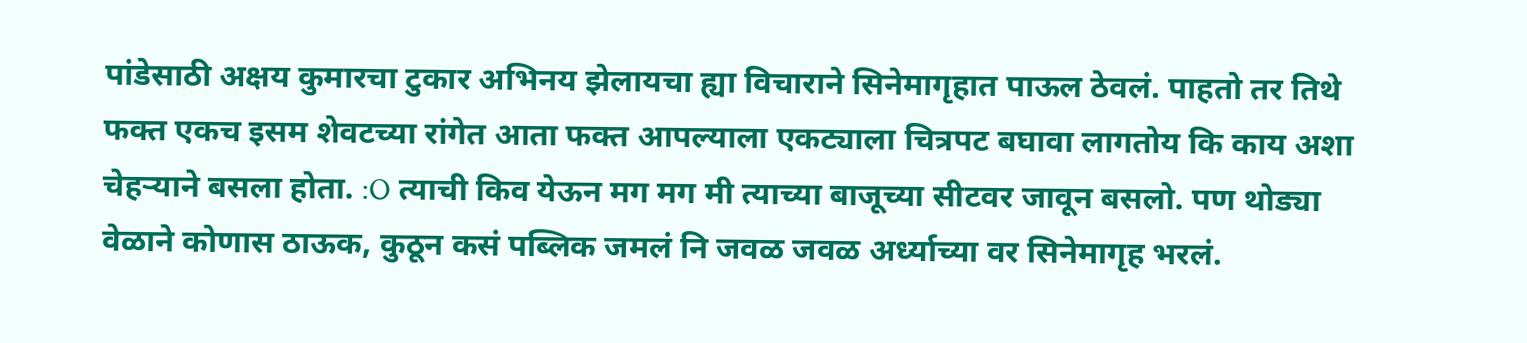पांडेसाठी अक्षय कुमारचा टुकार अभिनय झेलायचा ह्या विचाराने सिनेमागृहात पाऊल ठेवलं. पाहतो तर तिथे फक्त एकच इसम शेवटच्या रांगेत आता फक्त आपल्याला एकट्याला चित्रपट बघावा लागतोय कि काय अशा चेहर्‍याने बसला होता. :O त्याची किव येऊन मग मग मी त्याच्या बाजूच्या सीटवर जावून बसलो. पण थोड्या वेळाने कोणास ठाऊक, कुठून कसं पब्लिक जमलं नि जवळ जवळ अर्ध्याच्या वर सिनेमागृह भरलं.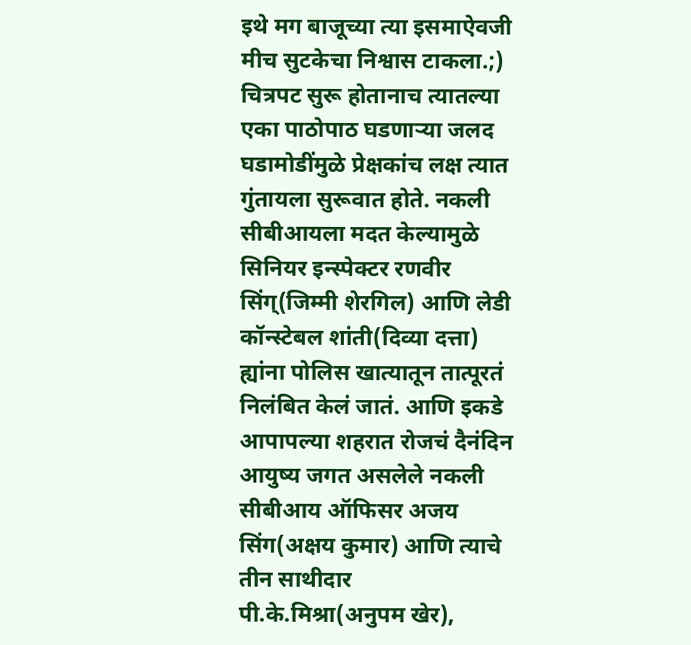इथे मग बाजूच्या त्या इसमाऐवजी मीच सुटकेचा निश्वास टाकला.;) चित्रपट सुरू होतानाच त्यातल्या एका पाठोपाठ घडणार्‍या जलद घडामोडींमुळे प्रेक्षकांच लक्ष त्यात गुंतायला सुरूवात होते. नकली सीबीआयला मदत केल्यामुळे सिनियर इन्स्पेक्टर रणवीर सिंग्(जिम्मी शेरगिल) आणि लेडी कॉन्स्टेबल शांती(दिव्या दत्ता) ह्यांना पोलिस खात्यातून तात्पूरतं निलंबित केलं जातं. आणि इकडे आपापल्या शहरात रोजचं दैनंदिन आयुष्य जगत असलेले नकली सीबीआय ऑफिसर अजय सिंग(अक्षय कुमार) आणि त्याचे तीन साथीदार पी.के.मिश्रा(अनुपम खेर),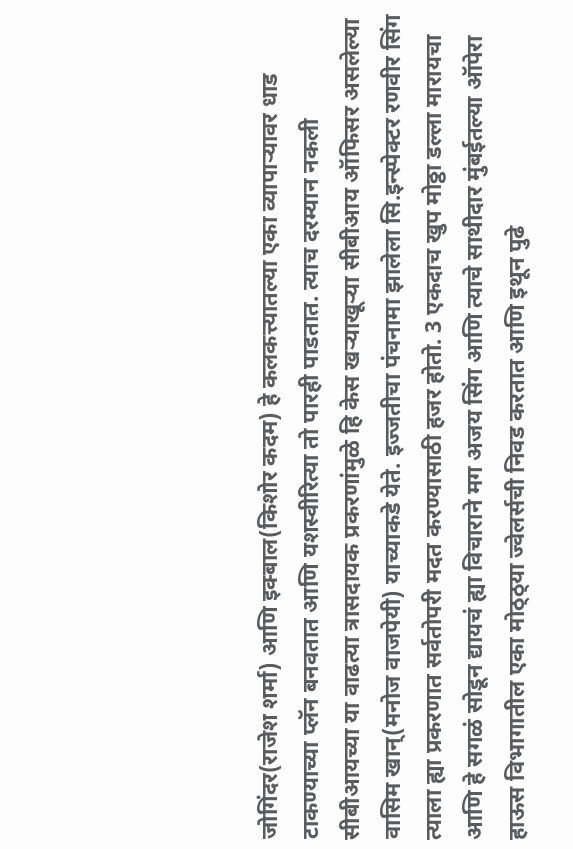जोगिंदर(राजेश शर्मा) आणि इक्बाल(किशोर कदम) हे कलकत्त्यातल्या एका व्यापार्‍यावर धाड टाकण्याच्या प्लॅन बनवतात आणि यशस्वीरित्या तो पारही पाडतात. त्याच दरम्यान नकली सीबीआयच्या या वाढत्या त्रासदायक प्रकरणांमुळे हि केस खर्‍याखूर्‍या सीबीआय ऑफिसर असलेल्या वासिम खान्(मनोज वाजपेयी) याच्याकडे येते. इज्जतीचा पंचनामा झालेला सि.इन्स्पेक्टर रणवीर सिंग त्याला ह्या प्रकरणात सर्वतोपरी मदत करण्यासाठी हजर होतो. 3 एकदाच खुप मोठ्ठा डल्ला मारायचा आणि हे सगळं सोडून द्यायचं ह्या विचाराने मग अजय सिंग आणि त्याचे साथीदार मुंबईतल्या ऑपेरा हाऊस विभागातील एका मोठ्ठ्या ज्वेलर्सची निवड करतात आणि इथून पुढे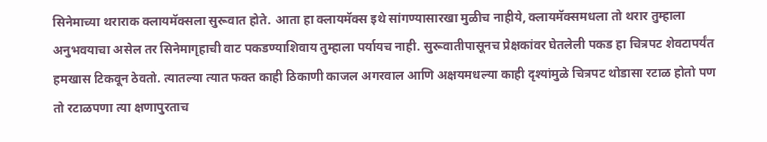सिनेमाच्या थराराक क्लायमॅक्सला सुरूवात होते. आता हा क्लायमॅक्स इथे सांगण्यासारखा मुळीच नाहीये, क्लायमॅक्समधला तो थरार तुम्हाला अनुभवयाचा असेल तर सिनेमागृहाची वाट पकडण्याशिवाय तुम्हाला पर्यायच नाही. सुरूवातीपासूनच प्रेक्षकांवर घेतलेली पकड हा चित्रपट शेवटापर्यंत हमखास टिकवून ठेवतो. त्यातल्या त्यात फक्त काही ठिकाणी काजल अगरवाल आणि अक्षयमधल्या काही दृश्यांमुळे चित्रपट थोडासा रटाळ होतो पण तो रटाळपणा त्या क्षणापुरताच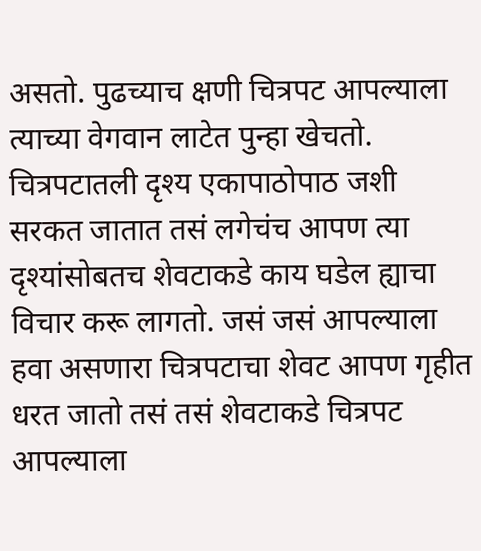असतो. पुढच्याच क्षणी चित्रपट आपल्याला त्याच्या वेगवान लाटेत पुन्हा खेचतो. चित्रपटातली दृश्य एकापाठोपाठ जशी सरकत जातात तसं लगेचंच आपण त्या दृश्यांसोबतच शेवटाकडे काय घडेल ह्याचा विचार करू लागतो. जसं जसं आपल्याला हवा असणारा चित्रपटाचा शेवट आपण गृहीत धरत जातो तसं तसं शेवटाकडे चित्रपट आपल्याला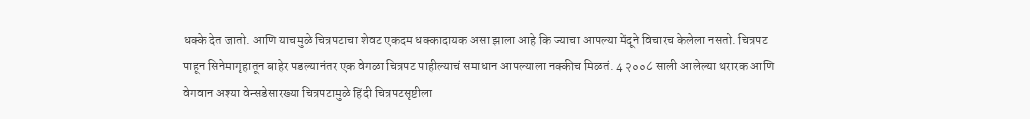धक्के देत जातो. आणि याचमुळे चित्रपटाचा शेवट एकदम धक्कादायक असा झाला आहे कि ज्याचा आपल्या मेंदूने विचारच केलेला नसतो. चित्रपट पाहून सिनेमागृहातून बाहेर पडल्यानंतर एक वेगळा चित्रपट पाहील्याचं समाधान आपल्याला नक्कीच मिळतं. 4 २००८ साली आलेल्या थरारक आणि वेगवान अश्या वेन्सडेसारख्या चित्रपटामुळे हिंदी चित्रपटसृष्टीला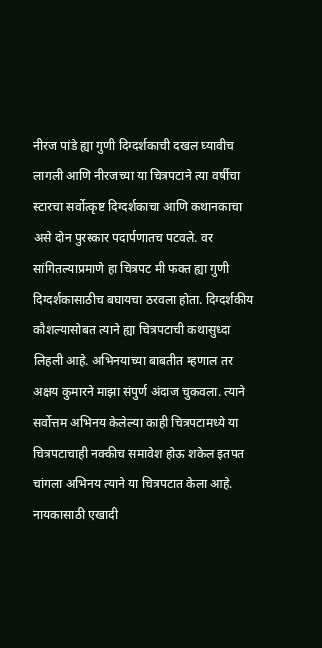नीरज पांडे ह्या गुणी दिग्दर्शकाची दखल घ्यावीच लागली आणि नीरजच्या या चित्रपटाने त्या वर्षीचा स्टारचा सर्वोत्कृष्ट दिग्दर्शकाचा आणि कथानकाचा असे दोन पुरस्कार पदार्पणातच पटवले. वर सांगितल्याप्रमाणे हा चित्रपट मी फक्त ह्या गुणी दिग्दर्शकासाठीच बघायचा ठरवला होता. दिग्दर्शकीय कौशल्यासोबत त्याने ह्या चित्रपटाची कथासुध्दा लिहली आहे. अभिनयाच्या बाबतीत म्हणाल तर अक्षय कुमारने माझा संपुर्ण अंदाज चुकवला. त्याने सर्वोत्तम अभिनय केलेल्या काही चित्रपटामध्ये या चित्रपटाचाही नक्कीच समावेश होऊ शकेल इतपत चांगला अभिनय त्याने या चित्रपटात केला आहे. नायकासाठी एखादी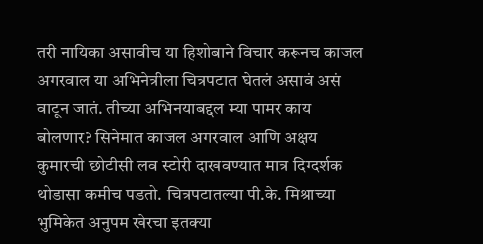तरी नायिका असावीच या हिशोबाने विचार करूनच काजल अगरवाल या अभिनेत्रीला चित्रपटात घेतलं असावं असं वाटून जातं. तीच्या अभिनयाबद्दल म्या पामर काय बोलणार? सिनेमात काजल अगरवाल आणि अक्षय कुमारची छोटीसी लव स्टोरी दाखवण्यात मात्र दिग्दर्शक थोडासा कमीच पडतो. चित्रपटातल्या पी.के. मिश्राच्या भुमिकेत अनुपम खेरचा इतक्या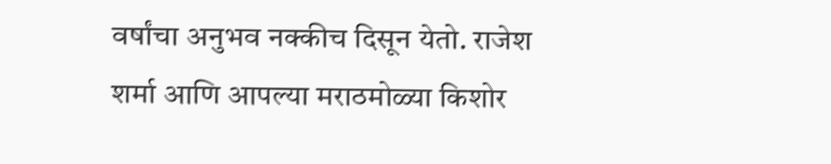वर्षांचा अनुभव नक्कीच दिसून येतो. राजेश शर्मा आणि आपल्या मराठमोळ्या किशोर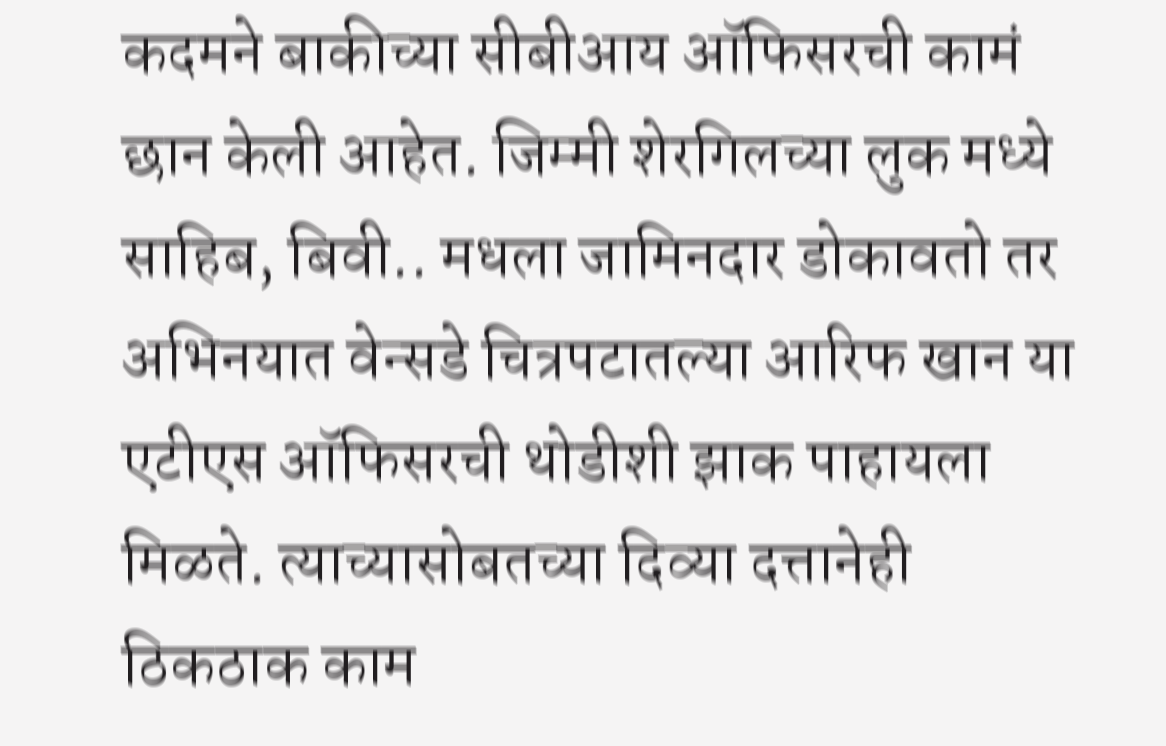कदमने बाकीच्या सीबीआय ऑफिसरची कामं छान केली आहेत. जिम्मी शेरगिलच्या लुक मध्ये साहिब, बिवी.. मधला जामिनदार डोकावतो तर अभिनयात वेन्सडे चित्रपटातल्या आरिफ खान या एटीएस ऑफिसरची थोडीशी झाक पाहायला मिळते. त्याच्यासोबतच्या दिव्या दत्तानेही ठिकठाक काम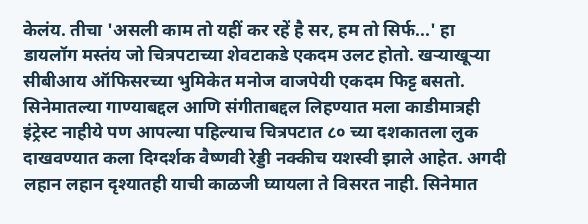केलंय. तीचा 'असली काम तो यहीं कर रहें है सर, हम तो सिर्फ...' हा डायलॉग मस्तंय जो चित्रपटाच्या शेवटाकडे एकदम उलट होतो. खर्‍याखूर्‍या सीबीआय ऑफिसरच्या भुमिकेत मनोज वाजपेयी एकदम फिट्ट बसतो. सिनेमातल्या गाण्याबद्दल आणि संगीताबद्दल लिहण्यात मला काडीमात्रही इंट्रेस्ट नाहीये पण आपल्या पहिल्याच चित्रपटात ८० च्या दशकातला लुक दाखवण्यात कला दिग्दर्शक वैष्णवी रेड्डी नक्कीच यशस्वी झाले आहेत. अगदी लहान लहान दृश्यातही याची काळजी घ्यायला ते विसरत नाही. सिनेमात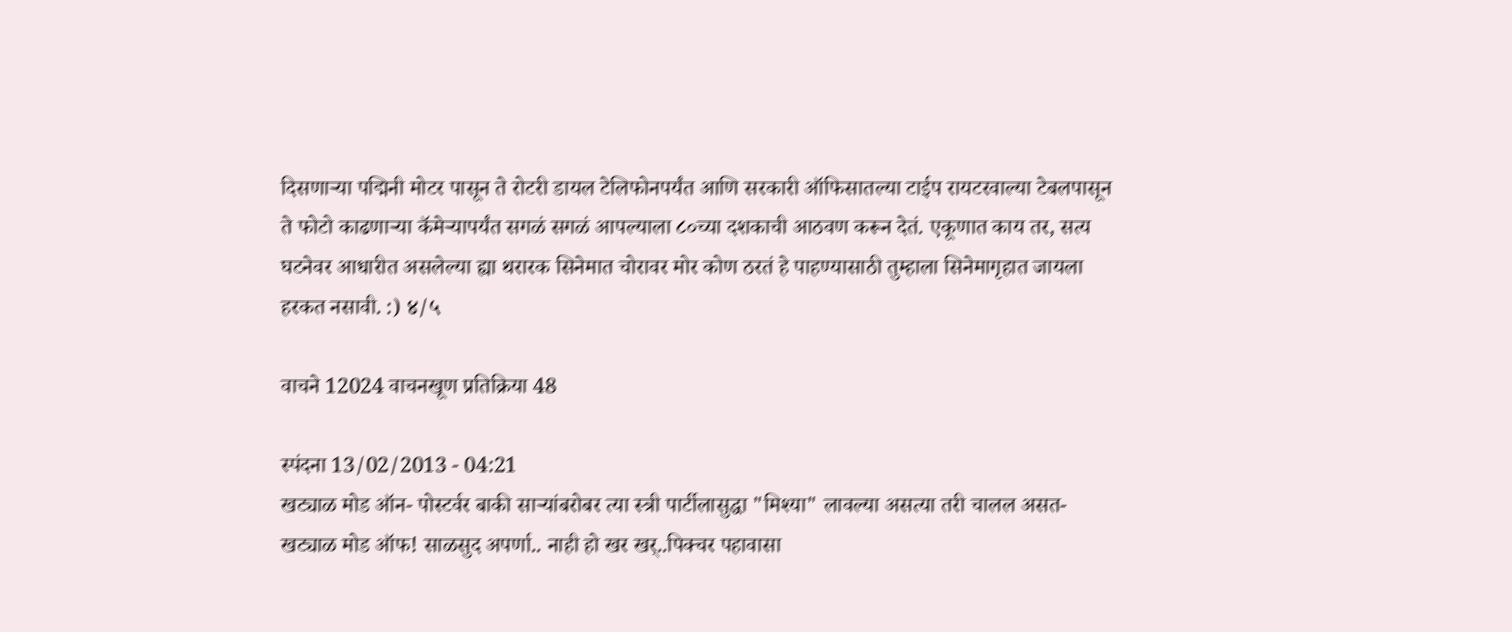दिसणार्‍या पद्मिनी मोटर पासून ते रोटरी डायल टेलिफोनपर्यंत आणि सरकारी ऑफिसातल्या टाईप रायटरवाल्या टेबलपासून ते फोटो काढणार्‍या कॅमेर्‍यापर्यंत सगळं सगळं आपल्याला ८०च्या दशकाची आठवण करून देतं. एकूणात काय तर, सत्य घटनेवर आधारीत असलेल्या ह्या थरारक सिनेमात चोरावर मोर कोण ठरतं हे पाहण्यासाठी तुम्हाला सिनेमागृहात जायला हरकत नसावी. :) ४/५

वाचने 12024 वाचनखूण प्रतिक्रिया 48

स्पंदना 13/02/2013 - 04:21
खट्याळ मोड ऑन- पोस्टर्वर बाकी सार्‍यांबरोबर त्या स्त्री पार्टीलासुद्धा "मिश्या" लावल्या असत्या तरी चालल असत- खट्याळ मोड ऑफ! साळसुद अपर्णा.. नाही हो खर खर्..पिक्चर पहावासा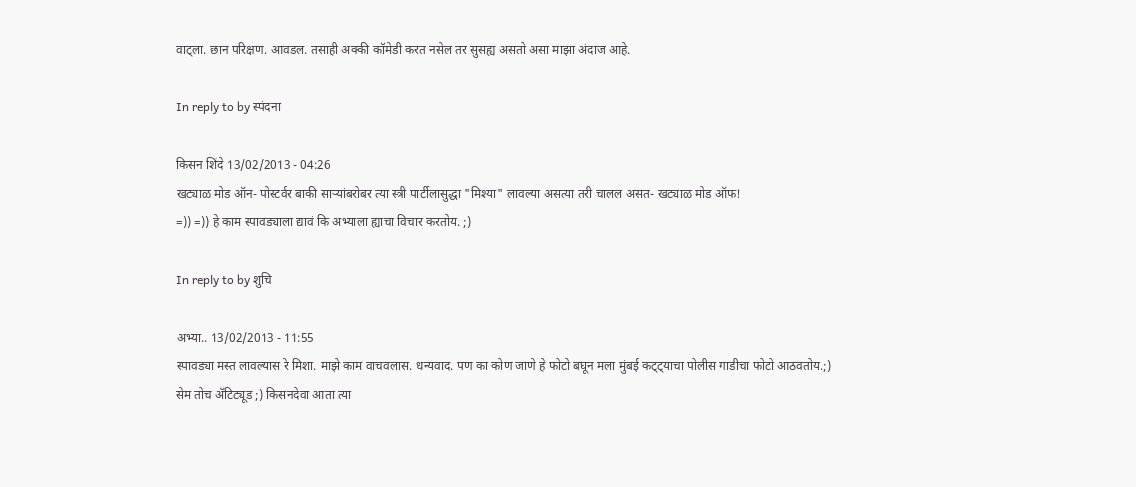वाट्ला. छान परिक्षण. आवडल. तसाही अक्की कॉमेडी करत नसेल तर सुसह्य असतो असा माझा अंदाज आहे.

In reply to by स्पंदना

किसन शिंदे 13/02/2013 - 04:26
खट्याळ मोड ऑन- पोस्टर्वर बाकी सार्‍यांबरोबर त्या स्त्री पार्टीलासुद्धा "मिश्या" लावल्या असत्या तरी चालल असत- खट्याळ मोड ऑफ!
=)) =)) हे काम स्पावड्याला द्यावं कि अभ्याला ह्याचा विचार करतोय. ;)

In reply to by शुचि

अभ्या.. 13/02/2013 - 11:55
स्पावड्या मस्त लावल्यास रे मिशा. माझे काम वाचवलास. धन्यवाद. पण का कोण जाणे हे फोटो बघून मला मुंबई कट्ट्याचा पोलीस गाडीचा फोटो आठवतोय.;) सेम तोच अ‍ॅटिट्यूड ;) किसनदेवा आता त्या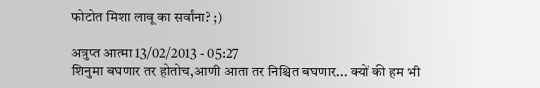फोटोत मिशा लावू का सर्वांना? ;)

अत्रुप्त आत्मा 13/02/2013 - 05:27
शिनुमा बघणार तर होतोच,आणी आता तर निश्चित बघणार... क्यों की हम भी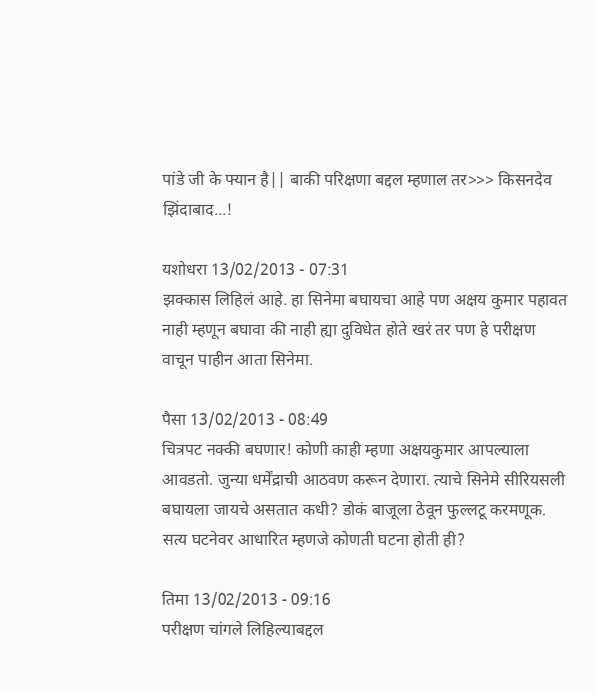पांडे जी के फ्यान है|| बाकी परिक्षणा बद्दल म्हणाल तर>>> किसनदेव झिंदाबाद...!

यशोधरा 13/02/2013 - 07:31
झक्कास लिहिलं आहे. हा सिनेमा बघायचा आहे पण अक्षय कुमार पहावत नाही म्हणून बघावा की नाही ह्या दुविधेत होते खरं तर पण हे परीक्षण वाचून पाहीन आता सिनेमा.

पैसा 13/02/2013 - 08:49
चित्रपट नक्की बघणार! कोणी काही म्हणा अक्षयकुमार आपल्याला आवडतो. जुन्या धर्मेंद्राची आठवण करून देणारा. त्याचे सिनेमे सीरियसली बघायला जायचे असतात कधी? डोकं बाजूला ठेवून फुल्लटू करमणूक. सत्य घटनेवर आधारित म्हणजे कोणती घटना होती ही?

तिमा 13/02/2013 - 09:16
परीक्षण चांगले लिहिल्याबद्दल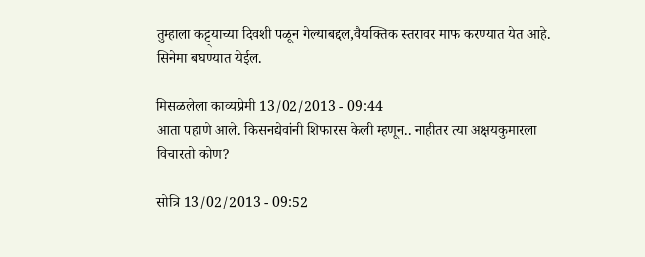तुम्हाला कट्ट्याच्या दिवशी पळून गेल्याबद्दल,वैयक्तिक स्तरावर माफ करण्यात येत आहे. सिनेमा बघण्यात येईल.

मिसळलेला काव्यप्रेमी 13/02/2013 - 09:44
आता पहाणे आले. किसनद्येवांनी शिफारस केली म्हणून.. नाहीतर त्या अक्षयकुमारला विचारतो कोण?

सोत्रि 13/02/2013 - 09:52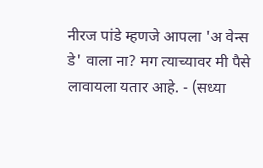नीरज पांडे म्हणजे आपला 'अ वेन्स डे' वाला ना? मग त्याच्यावर मी पैसे लावायला यतार आहे. - (सध्या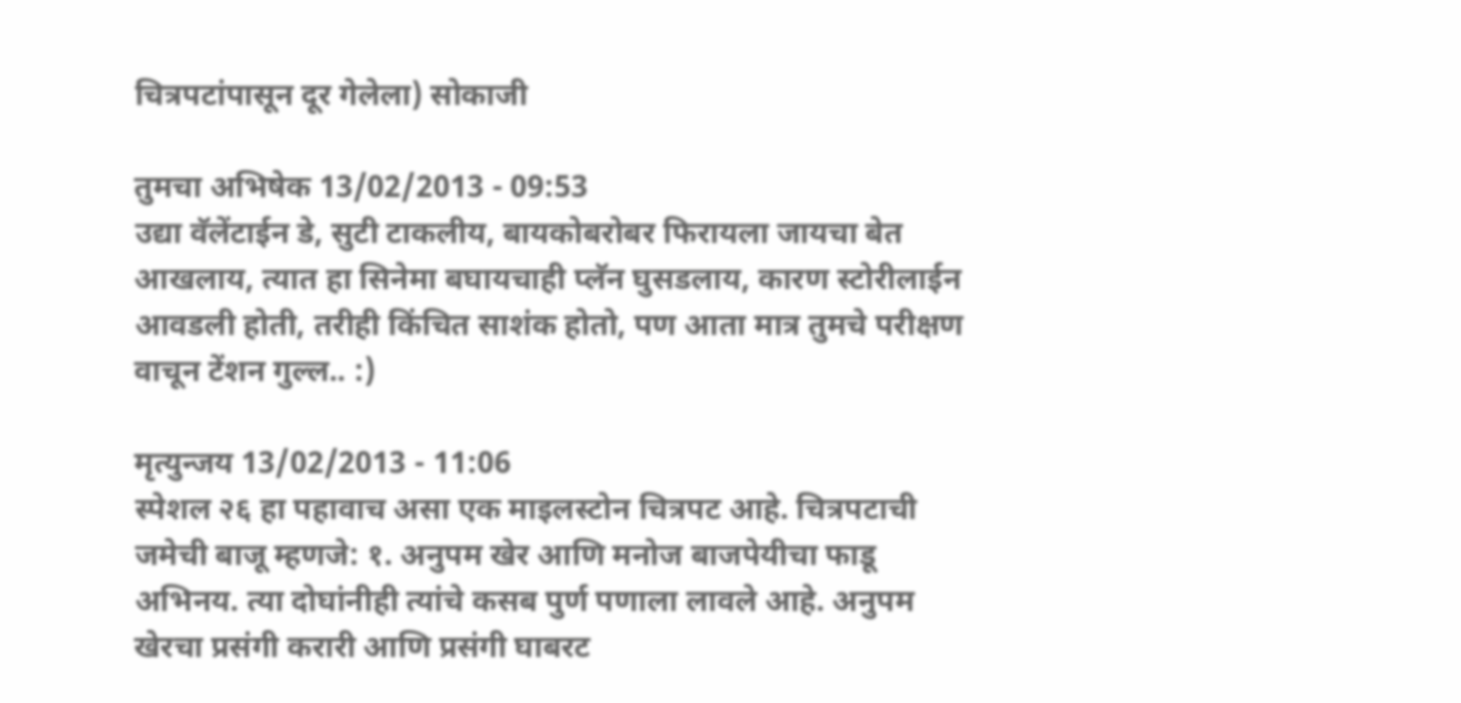चित्रपटांपासून दूर गेलेला) सोकाजी

तुमचा अभिषेक 13/02/2013 - 09:53
उद्या वॅलेंटाईन डे, सुटी टाकलीय, बायकोबरोबर फिरायला जायचा बेत आखलाय, त्यात हा सिनेमा बघायचाही प्लॅन घुसडलाय, कारण स्टोरीलाईन आवडली होती, तरीही किंचित साशंक होतो, पण आता मात्र तुमचे परीक्षण वाचून टेंशन गुल्ल.. :)

मृत्युन्जय 13/02/2013 - 11:06
स्पेशल २६ हा पहावाच असा एक माइलस्टोन चित्रपट आहे. चित्रपटाची जमेची बाजू म्हणजे: १. अनुपम खेर आणि मनोज बाजपेयीचा फाडू अभिनय. त्या दोघांनीही त्यांचे कसब पुर्ण पणाला लावले आहे. अनुपम खेरचा प्रसंगी करारी आणि प्रसंगी घाबरट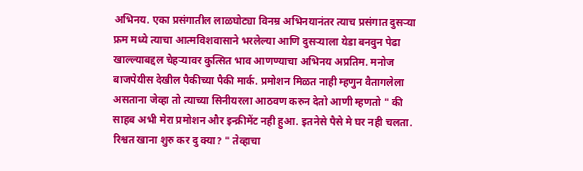अभिनय. एका प्रसंगातील लाळघोट्या विनम्र अभिनयानंतर त्याच प्रसंगात दुसर्‍या फ्रम मध्ये त्याचा आत्मविशवासाने भरलेल्या आणि दुसर्‍याला येडा बनवुन पेढा खाल्ल्याबद्दल चेहर्‍यावर कुत्सित भाव आणण्याचा अभिनय अप्रतिम. मनोज बाजपेयीस देखील पैकीच्या पैकी मार्क. प्रमोशन मिळत नाही म्हणुन वैतागलेला असताना जेव्हा तो त्याच्या सिनीयरला आठवण करुन देतो आणी म्हणतो " की साहब अभी मेरा प्रमोशन और इन्क्रीमेंट नही हुआ. इतनेसे पैसे मे घर नही चलता. रिश्वत खाना शुरु कर दु क्या? " तेव्हाचा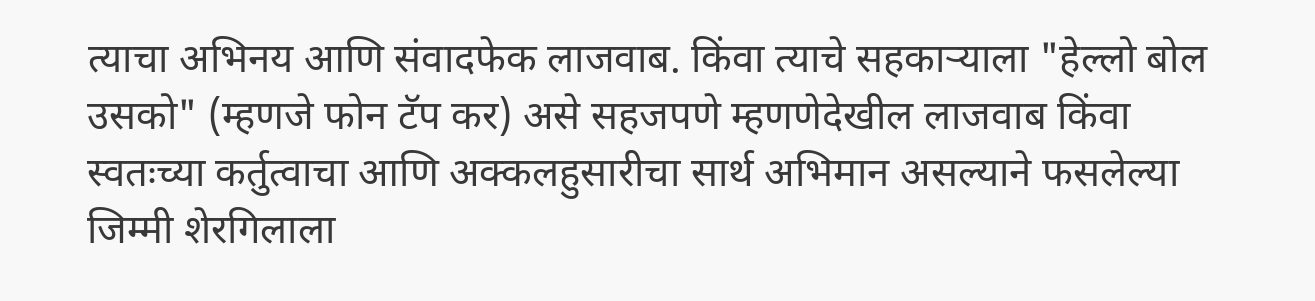त्याचा अभिनय आणि संवादफेक लाजवाब. किंवा त्याचे सहकार्‍याला "हेल्लो बोल उसको" (म्हणजे फोन टॅप कर) असे सहजपणे म्हणणेदेखील लाजवाब किंवा स्वतःच्या कर्तुत्वाचा आणि अक्कलहुसारीचा सार्थ अभिमान असल्याने फसलेल्या जिम्मी शेरगिलाला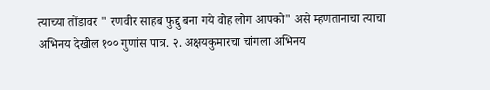त्याच्या तोंडावर " रणवीर साहब फुद्दु बना गये वोह लोग आपको" असे म्हणतानाचा त्याचा अभिनय देखील १०० गुणांस पात्र. २. अक्षयकुमारचा चांगला अभिनय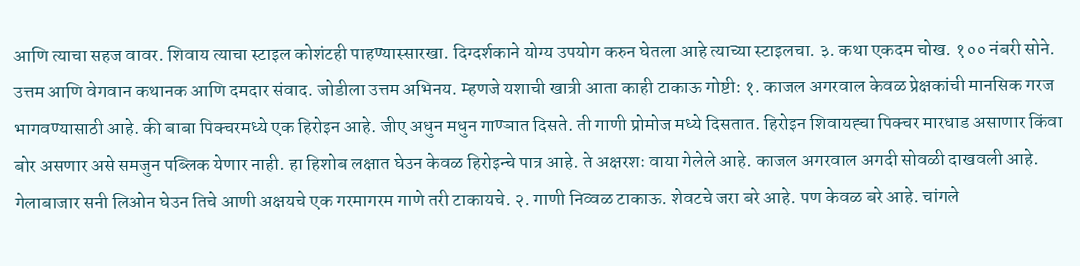आणि त्याचा सहज वावर. शिवाय त्याचा स्टाइल कोशंटही पाहण्यास्सारखा. दिग्दर्शकाने योग्य उपयोग करुन घेतला आहे त्याच्या स्टाइलचा. ३. कथा एकदम चोख. १०० नंबरी सोने. उत्तम आणि वेगवान कथानक आणि दमदार संवाद. जोडीला उत्तम अभिनय. म्हणजे यशाची खात्री आता काही टाकाऊ गोष्टी: १. काजल अगरवाल केवळ प्रेक्षकांची मानसिक गरज भागवण्यासाठी आहे. की बाबा पिक्चरमध्ये एक हिरोइन आहे. जीए अधुन मधुन गाण्ञात दिसते. ती गाणी प्रोमोज मध्ये दिसतात. हिरोइन शिवायह्चा पिक्चर मारधाड असाणार किंवा बोर असणार असे समजुन पब्लिक येणार नाही. हा हिशोब लक्षात घेउन केवळ हिरोइन्चे पात्र आहे. ते अक्षरशः वाया गेलेले आहे. काजल अगरवाल अगदी सोवळी दाखवली आहे. गेलाबाजार सनी लिओन घेउन तिचे आणी अक्षयचे एक गरमागरम गाणे तरी टाकायचे. २. गाणी निव्वळ टाकाऊ. शेवटचे जरा बरे आहे. पण केवळ बरे आहे. चांगले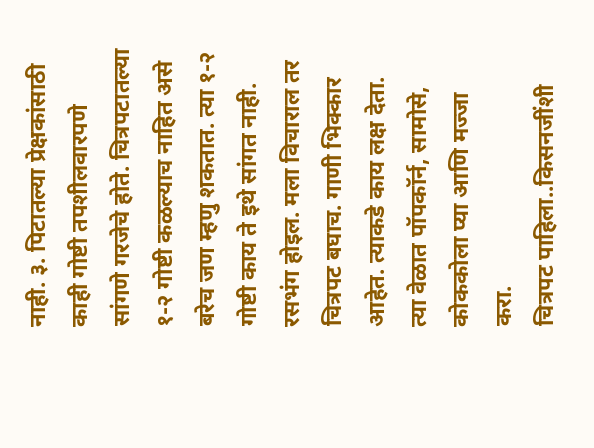नाही. ३. पिटातल्या प्रेक्षकांसाठी काही गोष्टी तपशीलवारपणे सांगणे गरजेचे होते. चित्रपटातल्या १-२ गोष्टी कळल्याच नाहित असे बरेच जण म्हणु शकतात. त्या १-२ गोष्टी काय ते इथे सांगत नाही. रसभंग होइल. मला विचाराल तर चित्रपट बघाच. गाणी भिक्कार आहेत. त्याकडे काय लक्ष देता. त्या वेळात पॉपकॉर्न, सामोसे, कोककोला प्या आणि मज्जा करा.
चित्रपट पाहिला..किसनजींशी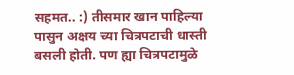सहमत.. :) तीसमार खान पाहिल्या पासुन अक्षय च्या चित्रपटाची धास्ती बसली होती. पण ह्या चित्रपटामुळे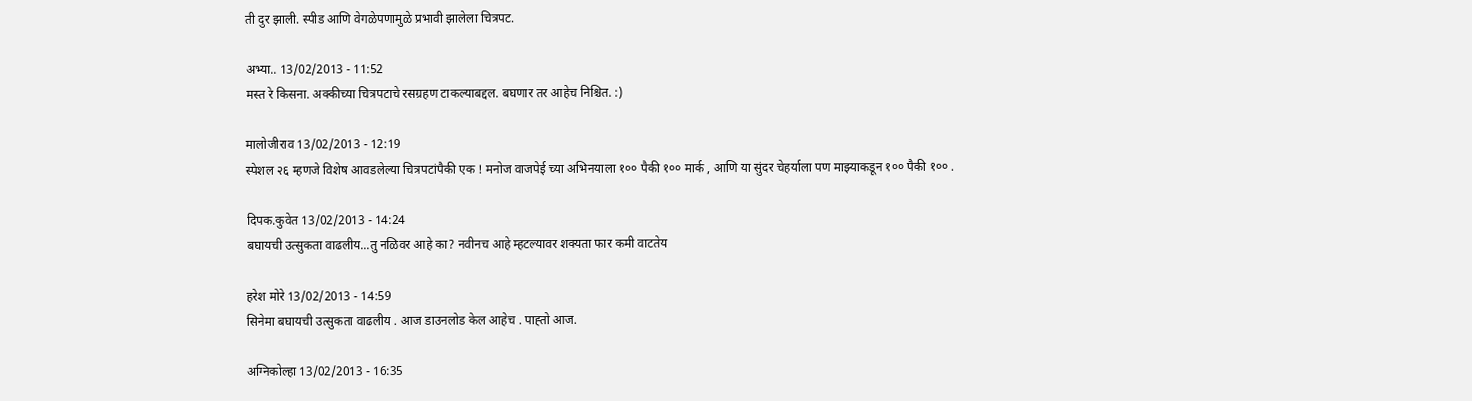ती दुर झाली. स्पीड आणि वेगळेपणामुळे प्रभावी झालेला चित्रपट.

अभ्या.. 13/02/2013 - 11:52
मस्त रे किसना. अक्कीच्या चित्रपटाचे रसग्रहण टाकल्याबद्दल. बघणार तर आहेच निश्चित. :)

मालोजीराव 13/02/2013 - 12:19
स्पेशल २६ म्हणजे विशेष आवडलेल्या चित्रपटांपैकी एक ! मनोज वाजपेई च्या अभिनयाला १०० पैकी १०० मार्क , आणि या सुंदर चेहर्याला पण माझ्याकडून १०० पैकी १०० .

दिपक.कुवेत 13/02/2013 - 14:24
बघायची उत्सुकता वाढलीय...तु नळिवर आहे का? नवीनच आहे म्हटल्यावर शक्यता फार कमी वाटतेय

हरेश मोरे 13/02/2013 - 14:59
सिनेमा बघायची उत्सुकता वाढलीय . आज डाउनलोड केल आहेच . पाह्तो आज.

अग्निकोल्हा 13/02/2013 - 16:35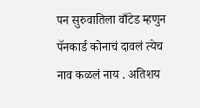पन सुरुवातिला वाँटेड म्हणुन पॅनकार्ड कोनाचं दावलं त्येच नाव कळलं नाय . अतिशय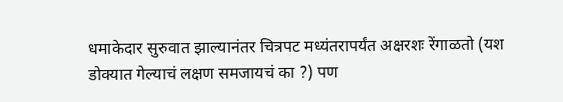धमाकेदार सुरुवात झाल्यानंतर चित्रपट मध्यंतरापर्यंत अक्षरशः रेंगाळतो (यश डोक्यात गेल्याचं लक्षण समजायचं का ?) पण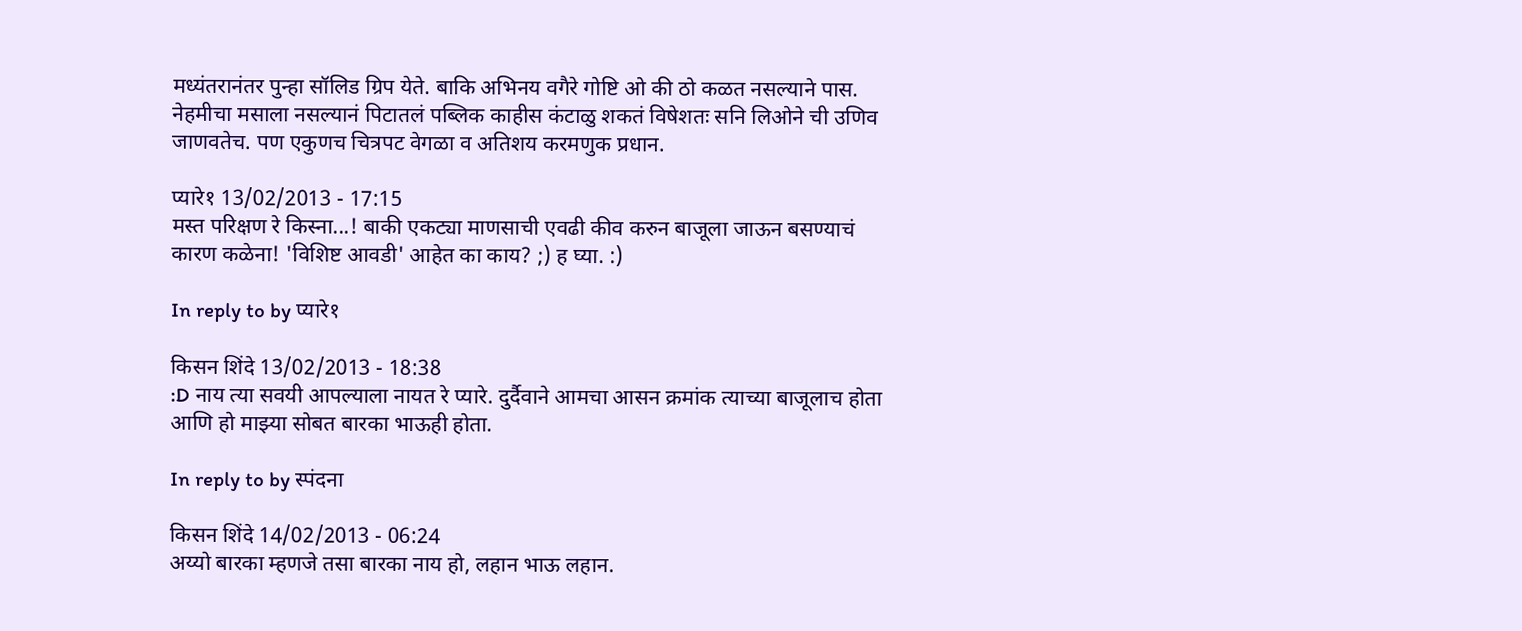मध्यंतरानंतर पुन्हा सॉलिड ग्रिप येते. बाकि अभिनय वगैरे गोष्टि ओ की ठो कळत नसल्याने पास. नेहमीचा मसाला नसल्यानं पिटातलं पब्लिक काहीस कंटाळु शकतं विषेशतः सनि लिओने ची उणिव जाणवतेच. पण एकुणच चित्रपट वेगळा व अतिशय करमणुक प्रधान.

प्यारे१ 13/02/2013 - 17:15
मस्त परिक्षण रे किस्ना...! बाकी एकट्या माणसाची एवढी कीव करुन बाजूला जाऊन बसण्याचं कारण कळेना! 'विशिष्ट आवडी' आहेत का काय? ;) ह घ्या. :)

In reply to by प्यारे१

किसन शिंदे 13/02/2013 - 18:38
:D नाय त्या सवयी आपल्याला नायत रे प्यारे. दुर्दैवाने आमचा आसन क्रमांक त्याच्या बाजूलाच होता आणि हो माझ्या सोबत बारका भाऊही होता.

In reply to by स्पंदना

किसन शिंदे 14/02/2013 - 06:24
अय्यो बारका म्हणजे तसा बारका नाय हो, लहान भाऊ लहान.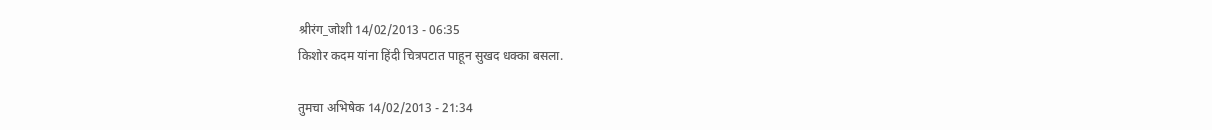श्रीरंग_जोशी 14/02/2013 - 06:35
किशोर कदम यांना हिंदी चित्रपटात पाहून सुखद धक्का बसला.

तुमचा अभिषेक 14/02/2013 - 21:34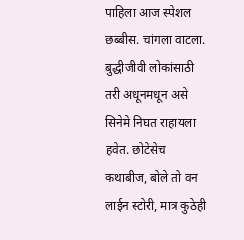पाहिला आज स्पेशल छब्बीस. चांगला वाटला. बुद्धीजीवी लोकांसाठी तरी अधूनमधून असे सिनेमे निघत राहायला हवेत. छोटेसेच कथाबीज, बोले तो वन लाईन स्टोरी, मात्र कुठेही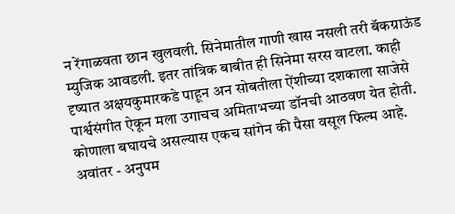न रेंगाळवता छान खुलवली. सिनेमातील गाणी खास नसली तरी बॅकग्राऊंड म्युजिक आवडली. इतर तांत्रिक बाबीत ही सिनेमा सरस वाटला. काही दृष्यात अक्षयकुमारकडे पाहून अन सोबतीला ऐंशीच्या दशकाला साजेसे पार्श्वसंगीत ऐकून मला उगाचच अमिताभच्या डॉनची आठवण येत होती. कोणाला बघायचे असल्यास एकच सांगेन की पैसा वसूल फिल्म आहे. अवांतर - अनुपम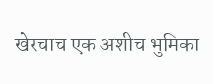खेरचाच एक अशीच भुमिका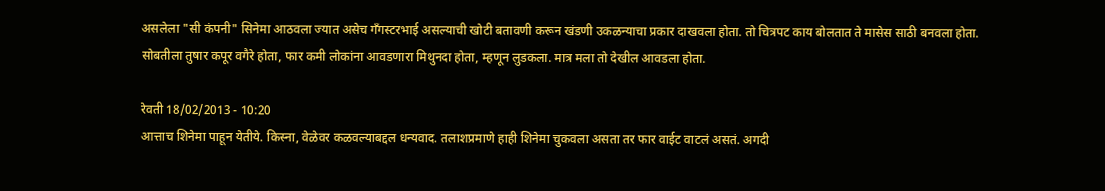असलेला "सी कंपनी" सिनेमा आठवला ज्यात असेच गॅंगस्टरभाई असल्याची खोटी बतावणी करून खंडणी उकळन्याचा प्रकार दाखवला होता. तो चित्रपट काय बोलतात ते मासेस साठी बनवला होता. सोबतीला तुषार कपूर वगैरे होता, फार कमी लोकांना आवडणारा मिथुनदा होता, म्हणून लुडकला. मात्र मला तो देखील आवडला होता.

रेवती 18/02/2013 - 10:20
आत्ताच शिनेमा पाहून येतीये. किस्ना, वेळेवर कळवल्याबद्दल धन्यवाद. तलाशप्रमाणे हाही शिनेमा चुकवला असता तर फार वाईट वाटलं असतं. अगदी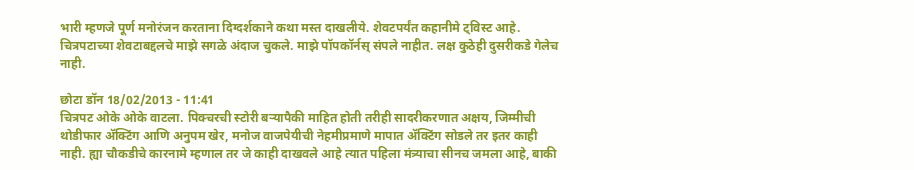भारी म्हणजे पूर्ण मनोरंजन करताना दिग्दर्शकाने कथा मस्त दाखलीये. शेवटपर्यंत कहानीमे ट्विस्ट आहे. चित्रपटाच्या शेवटाबद्दलचे माझे सगळे अंदाज चुकले. माझे पॉपकॉर्नस् संपले नाहीत. लक्ष कुठेही दुसरीकडे गेलेच नाही.

छोटा डॉन 18/02/2013 - 11:41
चित्रपट ओके ओके वाटला. पिक्चरची स्टोरी बर्‍यापैकी माहित होती तरीही सादरीकरणात अक्षय, जिम्मीची थोडीफार अ‍ॅक्टिंग आणि अनुपम खेर, मनोज वाजपेयीची नेहमीप्रमाणे मापात अ‍ॅक्टिंग सोडले तर इतर काही नाही. ह्या चौकडीचे कारनामे म्हणाल तर जे काही दाखवले आहे त्यात पहिला मंत्र्याचा सीनच जमला आहे, बाकी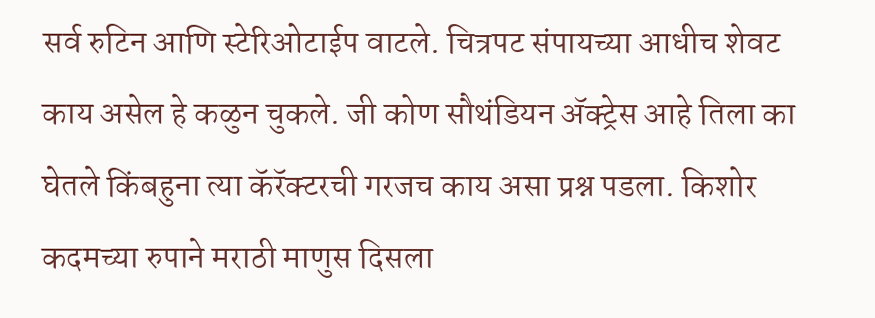सर्व रुटिन आणि स्टेरिओटाईप वाटले. चित्रपट संपायच्या आधीच शेवट काय असेल हे कळुन चुकले. जी कोण सौथंडियन अ‍ॅक्ट्रेस आहे तिला का घेतले किंबहुना त्या कॅरॅक्टरची गरजच काय असा प्रश्न पडला. किशोर कदमच्या रुपाने मराठी माणुस दिसला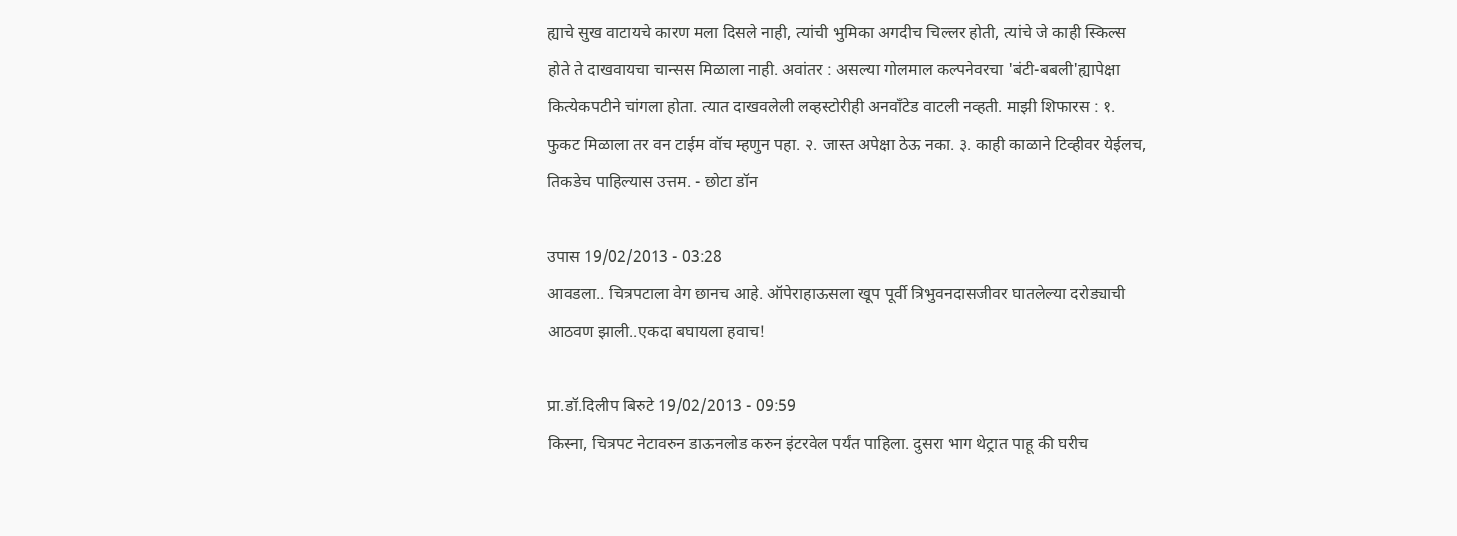ह्याचे सुख वाटायचे कारण मला दिसले नाही, त्यांची भुमिका अगदीच चिल्लर होती, त्यांचे जे काही स्किल्स होते ते दाखवायचा चान्सस मिळाला नाही. अवांतर : असल्या गोलमाल कल्पनेवरचा 'बंटी-बबली'ह्यापेक्षा कित्येकपटीने चांगला होता. त्यात दाखवलेली लव्हस्टोरीही अनवाँटेड वाटली नव्हती. माझी शिफारस : १. फुकट मिळाला तर वन टाईम वॉच म्हणुन पहा. २. जास्त अपेक्षा ठेऊ नका. ३. काही काळाने टिव्हीवर येईलच, तिकडेच पाहिल्यास उत्तम. - छोटा डॉन

उपास 19/02/2013 - 03:28
आवडला.. चित्रपटाला वेग छानच आहे. ऑपेराहाऊसला खूप पूर्वी त्रिभुवनदासजीवर घातलेल्या दरोड्याची आठवण झाली..एकदा बघायला हवाच!

प्रा.डॉ.दिलीप बिरुटे 19/02/2013 - 09:59
किस्ना, चित्रपट नेटावरुन डाऊनलोड करुन इंटरवेल पर्यंत पाहिला. दुसरा भाग थेट्रात पाहू की घरीच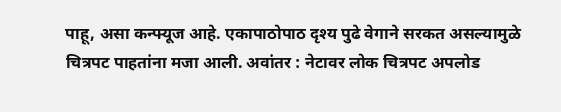पाहू, असा कन्फ्यूज आहे. एकापाठोपाठ दृश्य पुढे वेगाने सरकत असल्यामुळे चित्रपट पाहतांना मजा आली. अवांतर : नेटावर लोक चित्रपट अपलोड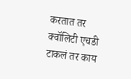करतात तर क्वॉलिटी एचडी टाकलं तर काय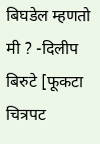बिघडेल म्हणतो मी ? -दिलीप बिरुटे [फूकटा चित्रपट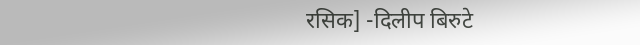रसिक] -दिलीप बिरुटे